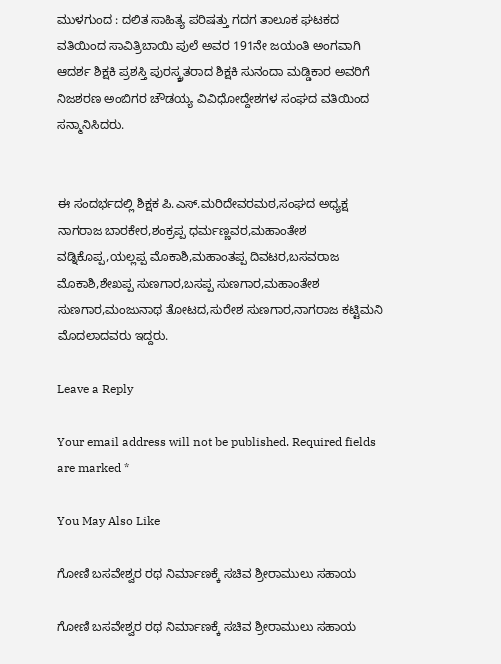ಮುಳಗುಂದ : ದಲಿತ ಸಾಹಿತ್ಯ ಪರಿಷತ್ತು ಗದಗ ತಾಲೂಕ ಘಟಕದ ವತಿಯಿಂದ ಸಾವಿತ್ರಿಬಾಯಿ ಪುಲೆ ಅವರ 191ನೇ ಜಯಂತಿ ಅಂಗವಾಗಿ ಆದರ್ಶ ಶಿಕ್ಷಕಿ ಪ್ರಶಸ್ತಿ ಪುರಸ್ಕ್ರತರಾದ ಶಿಕ್ಷಕಿ ಸುನಂದಾ ಮಡ್ಡಿಕಾರ ಅವರಿಗೆ ನಿಜಶರಣ ಅಂಬಿಗರ ಚೌಡಯ್ಯ ವಿವಿಧೋದ್ದೇಶಗಳ ಸಂಘದ ವತಿಯಿಂದ ಸನ್ಮಾನಿಸಿದರು.


ಈ ಸಂದರ್ಭದಲ್ಲಿ ಶಿಕ್ಷಕ ಪಿ.ಎಸ್.ಮರಿದೇವರಮಠ,ಸಂಘದ ಅಧ್ಯಕ್ಷ ನಾಗರಾಜ ಬಾರಕೇರ,ಶಂಕ್ರಪ್ಪ ಧರ್ಮಣ್ಣವರ,ಮಹಾಂತೇಶ ವಡ್ನಿಕೊಪ್ಪ,ಯಲ್ಲಪ್ಪ ಮೊಕಾಶಿ,ಮಹಾಂತಪ್ಪ ದಿವಟರ,ಬಸವರಾಜ ಮೊಕಾಶಿ,ಶೇಖಪ್ಪ ಸುಣಗಾರ,ಬಸಪ್ಪ ಸುಣಗಾರ,ಮಹಾಂತೇಶ ಸುಣಗಾರ,ಮಂಜುನಾಥ ತೋಟದ,ಸುರೇಶ ಸುಣಗಾರ,ನಾಗರಾಜ ಕಟ್ಟಿಮನಿ ಮೊದಲಾದವರು ಇದ್ದರು.

Leave a Reply

Your email address will not be published. Required fields are marked *

You May Also Like

ಗೋಣಿ ಬಸವೇಶ್ವರ ರಥ ನಿರ್ಮಾಣಕ್ಕೆ ಸಚಿವ ಶ್ರೀರಾಮುಲು ಸಹಾಯ

ಗೋಣಿ ಬಸವೇಶ್ವರ ರಥ ನಿರ್ಮಾಣಕ್ಕೆ ಸಚಿವ ಶ್ರೀರಾಮುಲು ಸಹಾಯ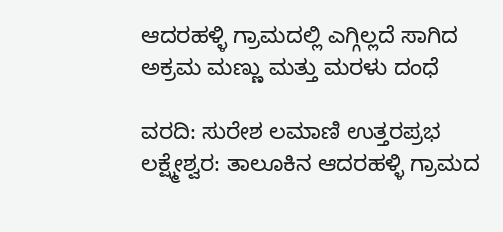ಆದರಹಳ್ಳಿ ಗ್ರಾಮದಲ್ಲಿ ಎಗ್ಗಿಲ್ಲದೆ ಸಾಗಿದ ಅಕ್ರಮ ಮಣ್ಣು ಮತ್ತು ಮರಳು ದಂಧೆ

ವರದಿ: ಸುರೇಶ ಲಮಾಣಿ ಉತ್ತರಪ್ರಭ ಲಕ್ಷ್ಮೇಶ್ವರ: ತಾಲೂಕಿನ ಆದರಹಳ್ಳಿ ಗ್ರಾಮದ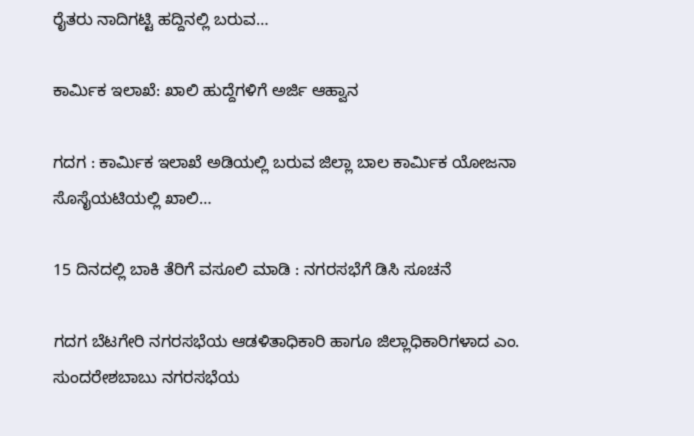ರೈತರು ನಾದಿಗಟ್ಟಿ ಹದ್ದಿನಲ್ಲಿ ಬರುವ…

ಕಾರ್ಮಿಕ ಇಲಾಖೆ: ಖಾಲಿ ಹುದ್ದೆಗಳಿಗೆ ಅರ್ಜಿ ಆಹ್ವಾನ

ಗದಗ : ಕಾರ್ಮಿಕ ಇಲಾಖೆ ಅಡಿಯಲ್ಲಿ ಬರುವ ಜಿಲ್ಲಾ ಬಾಲ ಕಾರ್ಮಿಕ ಯೋಜನಾ ಸೊಸೈಯಟಿಯಲ್ಲಿ ಖಾಲಿ…

15 ದಿನದಲ್ಲಿ ಬಾಕಿ ತೆರಿಗೆ ವಸೂಲಿ ಮಾಡಿ : ನಗರಸಭೆಗೆ ಡಿಸಿ ಸೂಚನೆ

ಗದಗ ಬೆಟಗೇರಿ ನಗರಸಭೆಯ ಆಡಳಿತಾಧಿಕಾರಿ ಹಾಗೂ ಜಿಲ್ಲಾಧಿಕಾರಿಗಳಾದ ಎಂ. ಸುಂದರೇಶಬಾಬು ನಗರಸಭೆಯ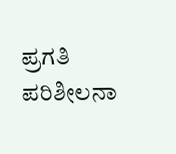ಪ್ರಗತಿ ಪರಿಶೀಲನಾ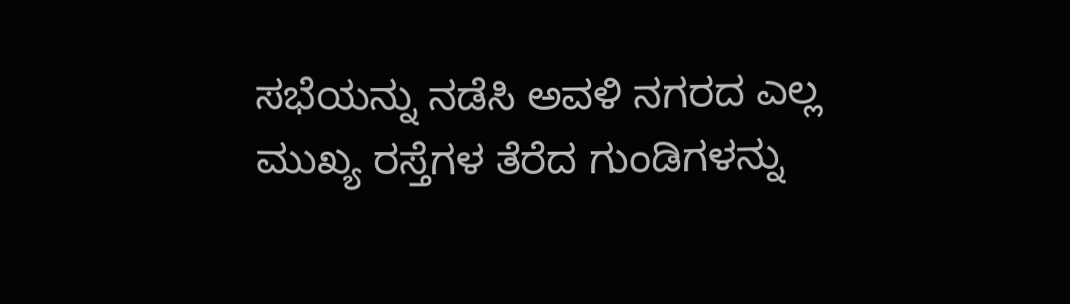ಸಭೆಯನ್ನು ನಡೆಸಿ ಅವಳಿ ನಗರದ ಎಲ್ಲ ಮುಖ್ಯ ರಸ್ತೆಗಳ ತೆರೆದ ಗುಂಡಿಗಳನ್ನು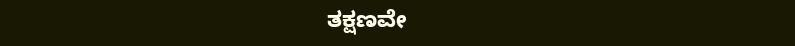ತಕ್ಷಣವೇ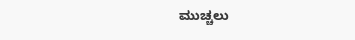ಮುಚ್ಚಲು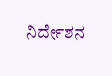ನಿರ್ದೇಶನ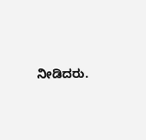ನೀಡಿದರು.